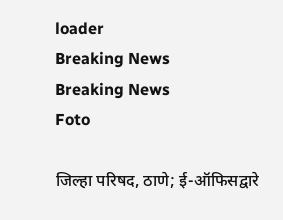loader
Breaking News
Breaking News
Foto

जिल्हा परिषद, ठाणे; ई-ऑफिसद्वारे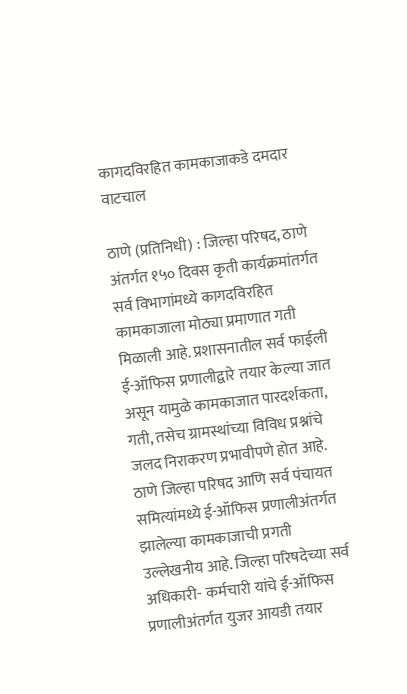कागदविरहित कामकाजाकडे दमदार वाटचाल

ठाणे (प्रतिनिधी) : जिल्हा परिषद, ठाणे अंतर्गत १५० दिवस कृती कार्यक्रमांतर्गत सर्व विभागांमध्ये कागदविरहित कामकाजाला मोठ्या प्रमाणात गती मिळाली आहे. प्रशासनातील सर्व फाईली ई-ऑफिस प्रणालीद्वारे तयार केल्या जात असून यामुळे कामकाजात पारदर्शकता, गती, तसेच ग्रामस्थांच्या विविध प्रश्नांचे जलद निराकरण प्रभावीपणे होत आहे. ठाणे जिल्हा परिषद आणि सर्व पंचायत समित्यांमध्ये ई-ऑफिस प्रणालीअंतर्गत झालेल्या कामकाजाची प्रगती उल्लेखनीय आहे. जिल्हा परिषदेच्या सर्व अधिकारी- कर्मचारी यांचे ई-ऑफिस प्रणालीअंतर्गत युजर आयडी तयार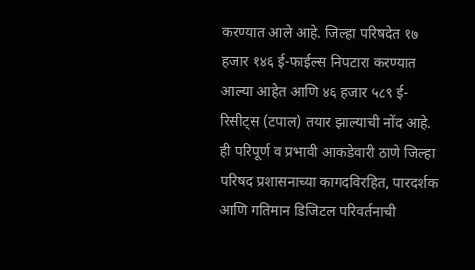करण्यात आले आहे. जिल्हा परिषदेत १७ हजार १४६ ई-फाईल्स निपटारा करण्यात आल्या आहेत आणि ४६ हजार ५८९ ई-रिसीट्स (टपाल) तयार झाल्याची नोंद आहे. ही परिपूर्ण व प्रभावी आकडेवारी ठाणे जिल्हा परिषद प्रशासनाच्या कागदविरहित, पारदर्शक आणि गतिमान डिजिटल परिवर्तनाची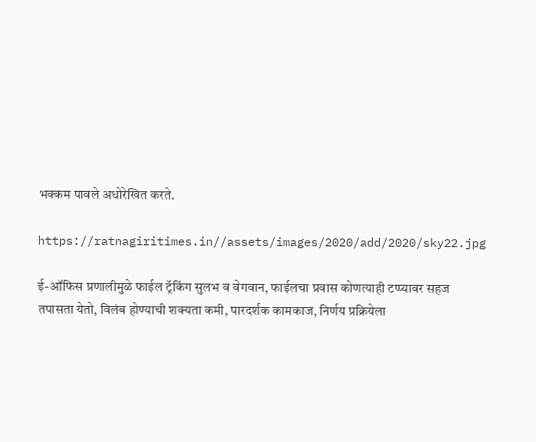भक्कम पावले अधोरेखित करते.

https://ratnagiritimes.in//assets/images/2020/add/2020/sky22.jpg

ई-ऑफिस प्रणालीमुळे फाईल ट्रॅकिंग सुलभ व वेगवान, फाईलचा प्रवास कोणत्याही टप्प्यावर सहज तपासता येतो, विलंब होण्याची शक्यता कमी, पारदर्शक कामकाज, निर्णय प्रक्रियेला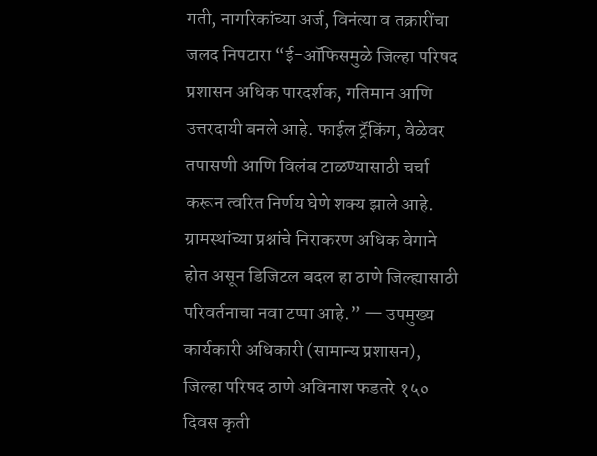गती, नागरिकांच्या अर्ज, विनंत्या व तक्रारींचा जलद निपटारा “ई-ऑफिसमुळे जिल्हा परिषद प्रशासन अधिक पारदर्शक, गतिमान आणि उत्तरदायी बनले आहे. फाईल ट्रॅकिंग, वेळेवर तपासणी आणि विलंब टाळण्यासाठी चर्चा करून त्वरित निर्णय घेणे शक्य झाले आहे. ग्रामस्थांच्या प्रश्नांचे निराकरण अधिक वेगाने होत असून डिजिटल बदल हा ठाणे जिल्ह्यासाठी परिवर्तनाचा नवा टप्पा आहे.” — उपमुख्य कार्यकारी अधिकारी (सामान्य प्रशासन), जिल्हा परिषद ठाणे अविनाश फडतरे १५० दिवस कृती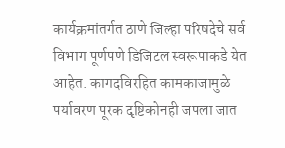कार्यक्रमांतर्गत ठाणे जिल्हा परिषदेचे सर्व विभाग पूर्णपणे डिजिटल स्वरूपाकडे येत आहेत. कागदविरहित कामकाजामुळे पर्यावरण पूरक दृष्टिकोनही जपला जात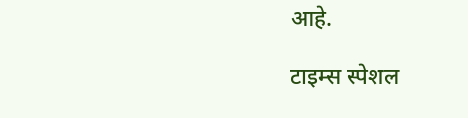आहे.

टाइम्स स्पेशल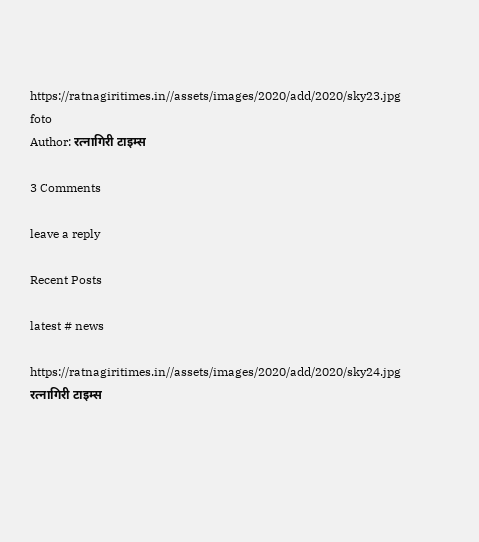https://ratnagiritimes.in//assets/images/2020/add/2020/sky23.jpg
foto
Author: रत्नागिरी टाइम्स

3 Comments

leave a reply

Recent Posts

latest # news

https://ratnagiritimes.in//assets/images/2020/add/2020/sky24.jpg
रत्नागिरी टाइम्स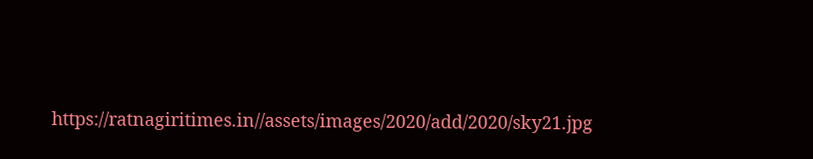https://ratnagiritimes.in//assets/images/2020/add/2020/sky21.jpg